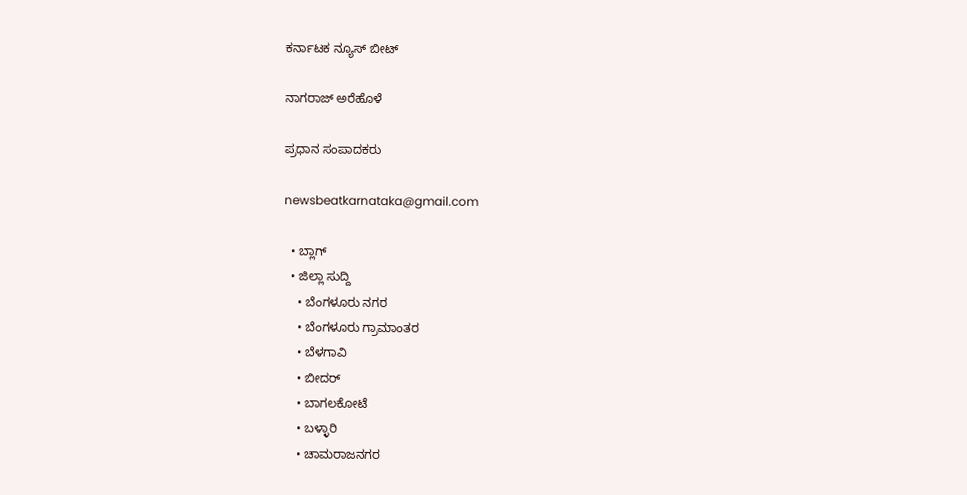ಕರ್ನಾಟಕ ನ್ಯೂಸ್ ಬೀಟ್

ನಾಗರಾಜ್ ಅರೆಹೊಳೆ

ಪ್ರಧಾನ ಸಂಪಾದಕರು

newsbeatkarnataka@gmail.com

  • ಬ್ಲಾಗ್
  • ಜಿಲ್ಲಾ ಸುದ್ದಿ
    • ಬೆಂಗಳೂರು ನಗರ
    • ಬೆಂಗಳೂರು ಗ್ರಾಮಾಂತರ
    • ಬೆಳಗಾವಿ
    • ಬೀದರ್
    • ಬಾಗಲಕೋಟೆ
    • ಬಳ್ಳಾರಿ
    • ಚಾಮರಾಜನಗರ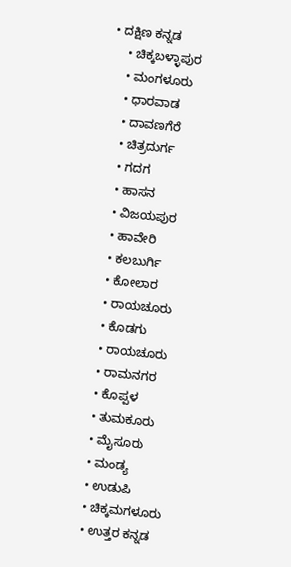• ದಕ್ಷಿಣ ಕನ್ನಡ
    • ಚಿಕ್ಕಬಳ್ಳಾಪುರ
    • ಮಂಗಳೂರು
    • ಧಾರವಾಡ
    • ದಾವಣಗೆರೆ
    • ಚಿತ್ರದುರ್ಗ
    • ಗದಗ
    • ಹಾಸನ
    • ವಿಜಯಪುರ
    • ಹಾವೇರಿ
    • ಕಲಬುರ್ಗಿ
    • ಕೋಲಾರ
    • ರಾಯಚೂರು
    • ಕೊಡಗು
    • ರಾಯಚೂರು
    • ರಾಮನಗರ
    • ಕೊಪ್ಪಳ
    • ತುಮಕೂರು
    • ಮೈಸೂರು
    • ಮಂಡ್ಯ
    • ಉಡುಪಿ
    • ಚಿಕ್ಕಮಗಳೂರು
    • ಉತ್ತರ ಕನ್ನಡ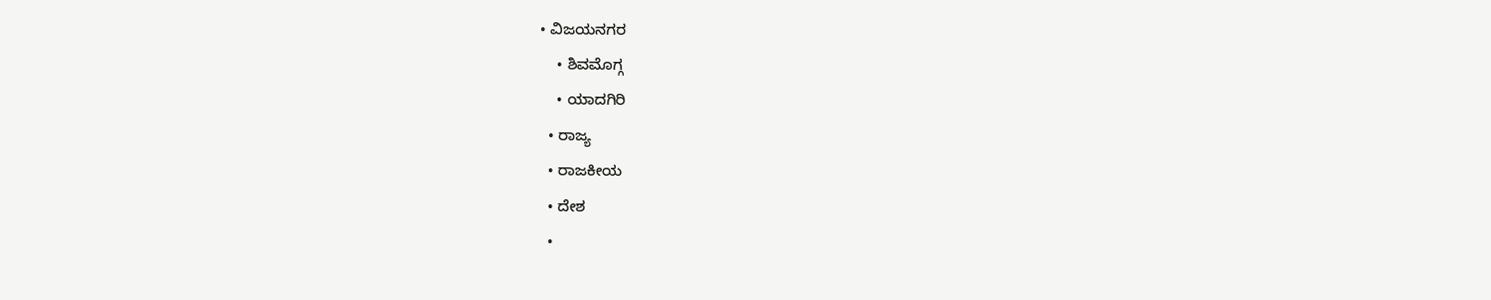• ವಿಜಯನಗರ
    • ಶಿವಮೊಗ್ಗ
    • ಯಾದಗಿರಿ
  • ರಾಜ್ಯ
  • ರಾಜಕೀಯ
  • ದೇಶ
  •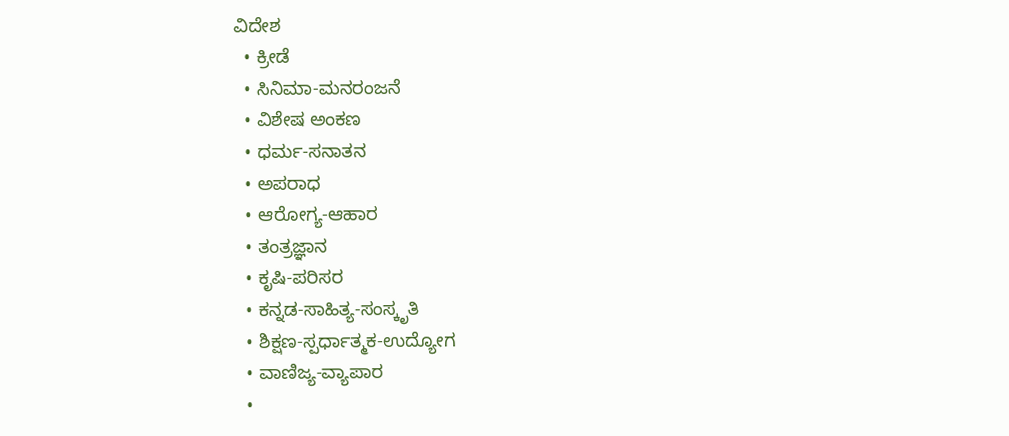ವಿದೇಶ
  • ಕ್ರೀಡೆ
  • ಸಿನಿಮಾ-ಮನರಂಜನೆ
  • ವಿಶೇಷ ಅಂಕಣ
  • ಧರ್ಮ-ಸನಾತನ
  • ಅಪರಾಧ
  • ಆರೋಗ್ಯ-ಆಹಾರ
  • ತಂತ್ರಜ್ಞಾನ
  • ಕೃಷಿ-ಪರಿಸರ
  • ಕನ್ನಡ-ಸಾಹಿತ್ಯ-ಸಂಸ್ಕೃತಿ
  • ಶಿಕ್ಷಣ-ಸ್ಪರ್ಧಾತ್ಮಕ-ಉದ್ಯೋಗ
  • ವಾಣಿಜ್ಯ-ವ್ಯಾಪಾರ
  •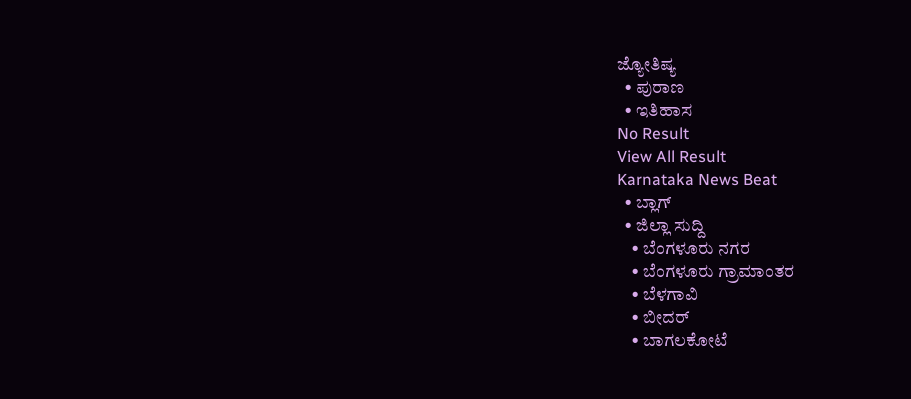ಜ್ಯೋತಿಷ್ಯ
  • ಪುರಾಣ
  • ಇತಿಹಾಸ
No Result
View All Result
Karnataka News Beat
  • ಬ್ಲಾಗ್
  • ಜಿಲ್ಲಾ ಸುದ್ದಿ
    • ಬೆಂಗಳೂರು ನಗರ
    • ಬೆಂಗಳೂರು ಗ್ರಾಮಾಂತರ
    • ಬೆಳಗಾವಿ
    • ಬೀದರ್
    • ಬಾಗಲಕೋಟೆ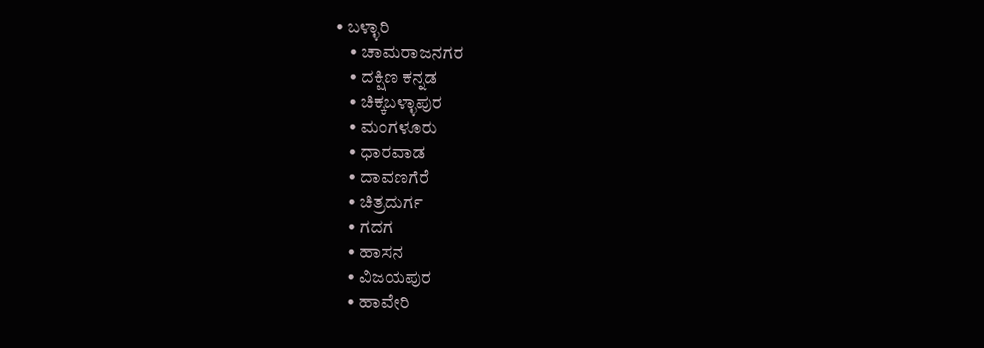• ಬಳ್ಳಾರಿ
    • ಚಾಮರಾಜನಗರ
    • ದಕ್ಷಿಣ ಕನ್ನಡ
    • ಚಿಕ್ಕಬಳ್ಳಾಪುರ
    • ಮಂಗಳೂರು
    • ಧಾರವಾಡ
    • ದಾವಣಗೆರೆ
    • ಚಿತ್ರದುರ್ಗ
    • ಗದಗ
    • ಹಾಸನ
    • ವಿಜಯಪುರ
    • ಹಾವೇರಿ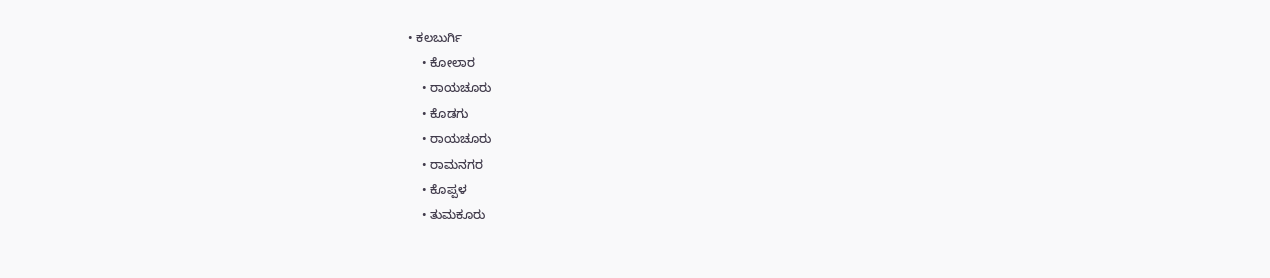• ಕಲಬುರ್ಗಿ
    • ಕೋಲಾರ
    • ರಾಯಚೂರು
    • ಕೊಡಗು
    • ರಾಯಚೂರು
    • ರಾಮನಗರ
    • ಕೊಪ್ಪಳ
    • ತುಮಕೂರು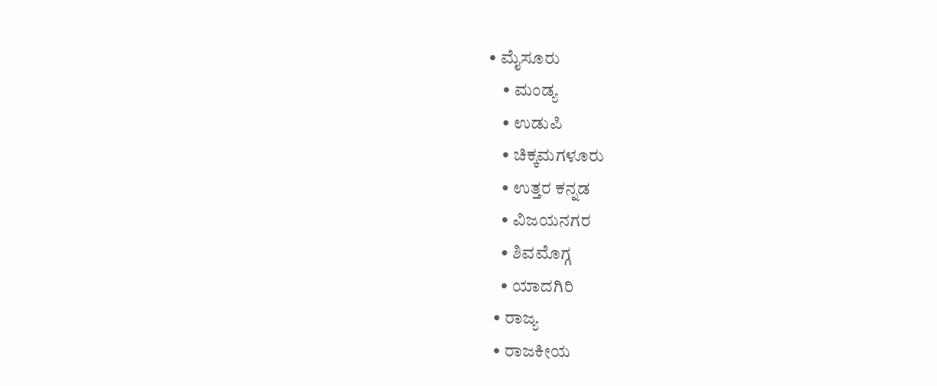• ಮೈಸೂರು
    • ಮಂಡ್ಯ
    • ಉಡುಪಿ
    • ಚಿಕ್ಕಮಗಳೂರು
    • ಉತ್ತರ ಕನ್ನಡ
    • ವಿಜಯನಗರ
    • ಶಿವಮೊಗ್ಗ
    • ಯಾದಗಿರಿ
  • ರಾಜ್ಯ
  • ರಾಜಕೀಯ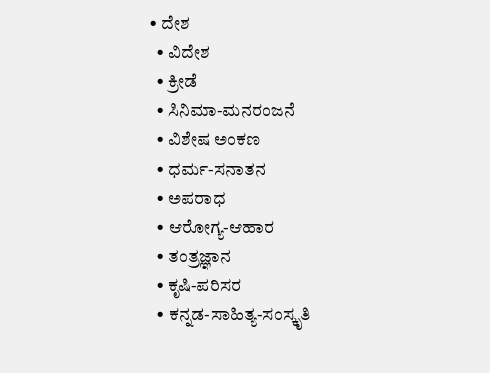• ದೇಶ
  • ವಿದೇಶ
  • ಕ್ರೀಡೆ
  • ಸಿನಿಮಾ-ಮನರಂಜನೆ
  • ವಿಶೇಷ ಅಂಕಣ
  • ಧರ್ಮ-ಸನಾತನ
  • ಅಪರಾಧ
  • ಆರೋಗ್ಯ-ಆಹಾರ
  • ತಂತ್ರಜ್ಞಾನ
  • ಕೃಷಿ-ಪರಿಸರ
  • ಕನ್ನಡ-ಸಾಹಿತ್ಯ-ಸಂಸ್ಕೃತಿ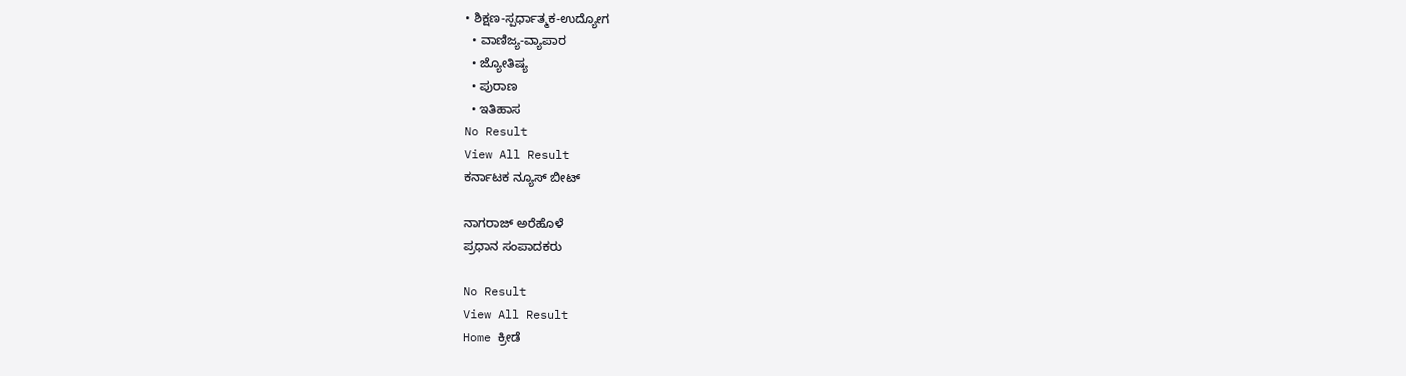• ಶಿಕ್ಷಣ-ಸ್ಪರ್ಧಾತ್ಮಕ-ಉದ್ಯೋಗ
  • ವಾಣಿಜ್ಯ-ವ್ಯಾಪಾರ
  • ಜ್ಯೋತಿಷ್ಯ
  • ಪುರಾಣ
  • ಇತಿಹಾಸ
No Result
View All Result
ಕರ್ನಾಟಕ ನ್ಯೂಸ್ ಬೀಟ್

ನಾಗರಾಜ್ ಅರೆಹೊಳೆ
ಪ್ರಧಾನ ಸಂಪಾದಕರು

No Result
View All Result
Home ಕ್ರೀಡೆ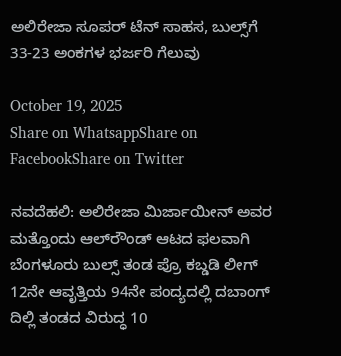ಅಲಿರೇಜಾ ಸೂಪರ್ ಟೆನ್ ಸಾಹಸ, ಬುಲ್ಸ್‌ಗೆ 33-23 ಅಂಕಗಳ ಭರ್ಜರಿ ಗೆಲುವು

October 19, 2025
Share on WhatsappShare on FacebookShare on Twitter

ನವದೆಹಲಿ: ಅಲಿರೇಜಾ ಮಿರ್ಜಾಯೀನ್ ಅವರ ಮತ್ತೊಂದು ಆಲ್‌ರೌಂಡ್‌ ಆಟದ ಫಲವಾಗಿ ಬೆಂಗಳೂರು ಬುಲ್ಸ್ ತಂಡ ಪ್ರೊ ಕಬ್ಡಡಿ ಲೀಗ್ 12ನೇ ಆವೃತ್ತಿಯ 94ನೇ ಪಂದ್ಯದಲ್ಲಿ ದಬಾಂಗ್ ದಿಲ್ಲಿ ತಂಡದ ವಿರುದ್ಧ 10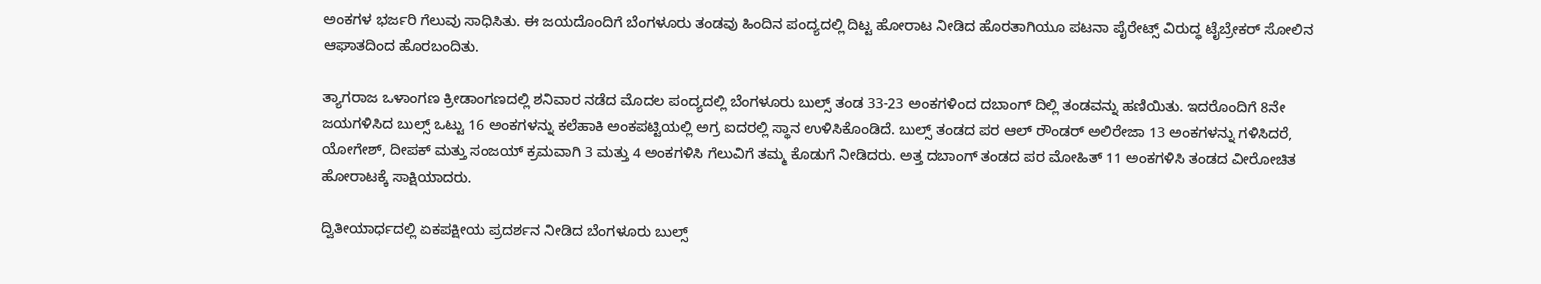ಅಂಕಗಳ ಭರ್ಜರಿ ಗೆಲುವು ಸಾಧಿಸಿತು. ಈ ಜಯದೊಂದಿಗೆ ಬೆಂಗಳೂರು ತಂಡವು ಹಿಂದಿನ ಪಂದ್ಯದಲ್ಲಿ ದಿಟ್ಟ ಹೋರಾಟ ನೀಡಿದ ಹೊರತಾಗಿಯೂ ಪಟನಾ ಪೈರೇಟ್ಸ್ ವಿರುದ್ಧ ಟೈಬ್ರೇಕರ್ ಸೋಲಿನ ಆಘಾತದಿಂದ ಹೊರಬಂದಿತು.

ತ್ಯಾಗರಾಜ ಒಳಾಂಗಣ ಕ್ರೀಡಾಂಗಣದಲ್ಲಿ ಶನಿವಾರ ನಡೆದ ಮೊದಲ ಪಂದ್ಯದಲ್ಲಿ ಬೆಂಗಳೂರು ಬುಲ್ಸ್ ತಂಡ 33-23 ಅಂಕಗಳಿಂದ ದಬಾಂಗ್ ದಿಲ್ಲಿ ತಂಡವನ್ನು ಹಣಿಯಿತು. ಇದರೊಂದಿಗೆ 8ನೇ ಜಯಗಳಿಸಿದ ಬುಲ್ಸ್ ಒಟ್ಟು 16 ಅಂಕಗಳನ್ನು ಕಲೆಹಾಕಿ ಅಂಕಪಟ್ಟಿಯಲ್ಲಿ ಅಗ್ರ ಐದರಲ್ಲಿ ಸ್ಥಾನ ಉಳಿಸಿಕೊಂಡಿದೆ. ಬುಲ್ಸ್ ತಂಡದ ಪರ ಆಲ್ ರೌಂಡರ್ ಅಲಿರೇಜಾ 13 ಅಂಕಗಳನ್ನು ಗಳಿಸಿದರೆ, ಯೋಗೇಶ್, ದೀಪಕ್ ಮತ್ತು ಸಂಜಯ್ ಕ್ರಮವಾಗಿ 3 ಮತ್ತು 4 ಅಂಕಗಳಿಸಿ ಗೆಲುವಿಗೆ ತಮ್ಮ ಕೊಡುಗೆ ನೀಡಿದರು. ಅತ್ತ ದಬಾಂಗ್ ತಂಡದ ಪರ ಮೋಹಿತ್ 11 ಅಂಕಗಳಿಸಿ ತಂಡದ ವೀರೋಚಿತ ಹೋರಾಟಕ್ಕೆ ಸಾಕ್ಷಿಯಾದರು.

ದ್ವಿತೀಯಾರ್ಧದಲ್ಲಿ ಏಕಪಕ್ಷೀಯ ಪ್ರದರ್ಶನ ನೀಡಿದ ಬೆಂಗಳೂರು ಬುಲ್ಸ್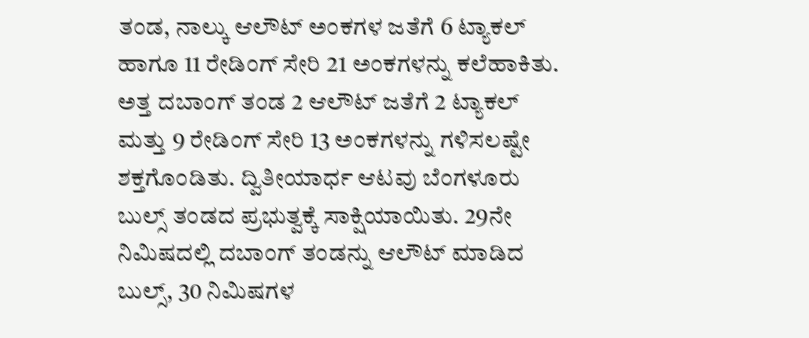ತಂಡ, ನಾಲ್ಕು ಆಲೌಟ್ ಅಂಕಗಳ ಜತೆಗೆ 6 ಟ್ಯಾಕಲ್ ಹಾಗೂ 11 ರೇಡಿಂಗ್ ಸೇರಿ 21 ಅಂಕಗಳನ್ನು ಕಲೆಹಾಕಿತು. ಅತ್ತ ದಬಾಂಗ್ ತಂಡ 2 ಆಲೌಟ್ ಜತೆಗೆ 2 ಟ್ಯಾಕಲ್ ಮತ್ತು 9 ರೇಡಿಂಗ್ ಸೇರಿ 13 ಅಂಕಗಳನ್ನು ಗಳಿಸಲಷ್ಟೇ ಶಕ್ತಗೊಂಡಿತು. ದ್ವಿತೀಯಾರ್ಧ ಆಟವು ಬೆಂಗಳೂರು ಬುಲ್ಸ್ ತಂಡದ ಪ್ರಭುತ್ವಕ್ಕೆ ಸಾಕ್ಷಿಯಾಯಿತು. 29ನೇ ನಿಮಿಷದಲ್ಲಿ ದಬಾಂಗ್ ತಂಡನ್ನು ಆಲೌಟ್ ಮಾಡಿದ ಬುಲ್ಸ್, 30 ನಿಮಿಷಗಳ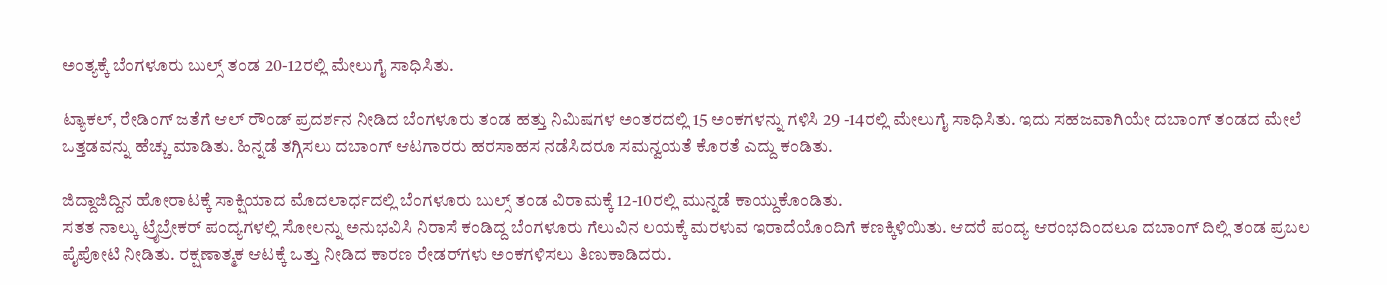ಅಂತ್ಯಕ್ಕೆ ಬೆಂಗಳೂರು ಬುಲ್ಸ್ ತಂಡ 20-12ರಲ್ಲಿ ಮೇಲುಗೈ ಸಾಧಿಸಿತು.

ಟ್ಯಾಕಲ್, ರೇಡಿಂಗ್ ಜತೆಗೆ ಆಲ್ ರೌಂಡ್ ಪ್ರದರ್ಶನ ನೀಡಿದ ಬೆಂಗಳೂರು ತಂಡ ಹತ್ತು ನಿಮಿಷಗಳ ಅಂತರದಲ್ಲಿ 15 ಅಂಕಗಳನ್ನು ಗಳಿಸಿ 29 -14ರಲ್ಲಿ ಮೇಲುಗೈ ಸಾಧಿಸಿತು. ಇದು ಸಹಜವಾಗಿಯೇ ದಬಾಂಗ್ ತಂಡದ ಮೇಲೆ ಒತ್ತಡವನ್ನು ಹೆಚ್ಚು ಮಾಡಿತು. ಹಿನ್ನಡೆ ತಗ್ಗಿಸಲು ದಬಾಂಗ್ ಆಟಗಾರರು ಹರಸಾಹಸ ನಡೆಸಿದರೂ ಸಮನ್ವಯತೆ ಕೊರತೆ ಎದ್ದು ಕಂಡಿತು.

ಜಿದ್ದಾಜಿದ್ದಿನ ಹೋರಾಟಕ್ಕೆ ಸಾಕ್ಷಿಯಾದ ಮೊದಲಾರ್ಧದಲ್ಲಿ ಬೆಂಗಳೂರು ಬುಲ್ಸ್ ತಂಡ ವಿರಾಮಕ್ಕೆ 12-10ರಲ್ಲಿ ಮುನ್ನಡೆ ಕಾಯ್ದುಕೊಂಡಿತು.
ಸತತ ನಾಲ್ಕು ಟ್ರೈಬ್ರೇಕರ್ ಪಂದ್ಯಗಳಲ್ಲಿ ಸೋಲನ್ನು ಅನುಭವಿಸಿ ನಿರಾಸೆ ಕಂಡಿದ್ದ ಬೆಂಗಳೂರು ಗೆಲುವಿನ ಲಯಕ್ಕೆ ಮರಳುವ ಇರಾದೆಯೊಂದಿಗೆ ಕಣಕ್ಕಿಳಿಯಿತು. ಆದರೆ ಪಂದ್ಯ ಆರಂಭದಿಂದಲೂ ದಬಾಂಗ್ ದಿಲ್ಲಿ ತಂಡ ಪ್ರಬಲ ಪೈಪೋಟಿ ನೀಡಿತು. ರಕ್ಷಣಾತ್ಮಕ ಆಟಕ್ಕೆ ಒತ್ತು ನೀಡಿದ ಕಾರಣ ರೇಡರ್‌ಗಳು ಅಂಕಗಳಿಸಲು ತಿಣುಕಾಡಿದರು.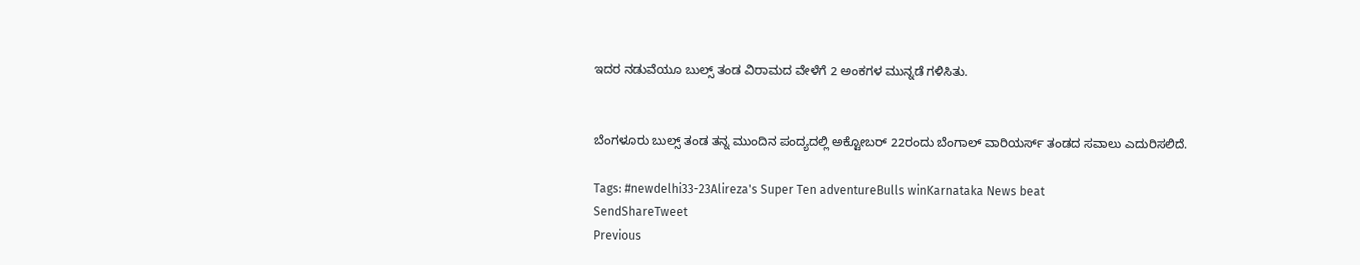ಇದರ ನಡುವೆಯೂ ಬುಲ್ಸ್ ತಂಡ ವಿರಾಮದ ವೇಳೆಗೆ 2 ಅಂಕಗಳ ಮುನ್ನಡೆ ಗಳಿಸಿತು.


ಬೆಂಗಳೂರು ಬುಲ್ಸ್ ತಂಡ ತನ್ನ ಮುಂದಿನ ಪಂದ್ಯದಲ್ಲಿ ಅಕ್ಟೋಬರ್ 22ರಂದು ಬೆಂಗಾಲ್ ವಾರಿಯರ್ಸ್ ತಂಡದ ಸವಾಲು ಎದುರಿಸಲಿದೆ.

Tags: #newdelhi33-23Alireza's Super Ten adventureBulls winKarnataka News beat
SendShareTweet
Previous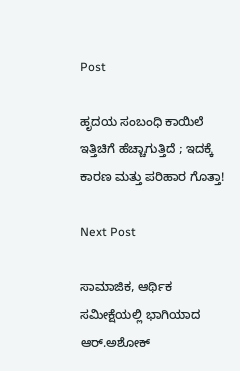Post

ಹೃದಯ ಸಂಬಂಧಿ ಕಾಯಿಲೆ ಇತ್ತಿಚಿಗೆ ಹೆಚ್ಚಾಗುತ್ತಿದೆ ; ಇದಕ್ಕೆ ಕಾರಣ ಮತ್ತು ಪರಿಹಾರ ಗೊತ್ತಾ!

Next Post

ಸಾಮಾಜಿಕ, ಆರ್ಥಿಕ ಸಮೀಕ್ಷೆಯಲ್ಲಿ ಭಾಗಿಯಾದ ಆರ್.ಅಶೋಕ್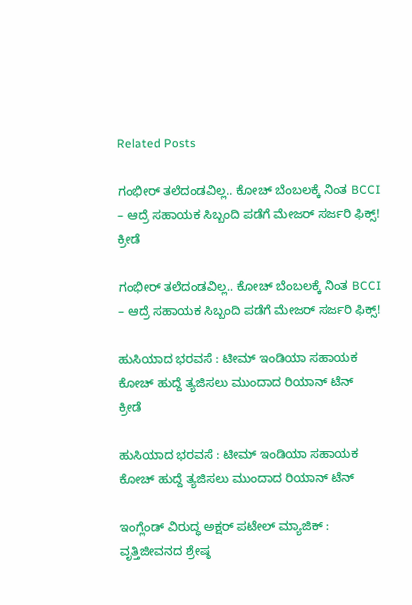Related Posts

ಗಂಭೀರ್ ತಲೆದಂಡವಿಲ್ಲ.. ಕೋಚ್ ಬೆಂಬಲಕ್ಕೆ ನಿಂತ BCCI – ಆದ್ರೆ ಸಹಾಯಕ ಸಿಬ್ಬಂದಿ ಪಡೆಗೆ ಮೇಜರ್ ಸರ್ಜರಿ ಫಿಕ್ಸ್!
ಕ್ರೀಡೆ

ಗಂಭೀರ್ ತಲೆದಂಡವಿಲ್ಲ.. ಕೋಚ್ ಬೆಂಬಲಕ್ಕೆ ನಿಂತ BCCI – ಆದ್ರೆ ಸಹಾಯಕ ಸಿಬ್ಬಂದಿ ಪಡೆಗೆ ಮೇಜರ್ ಸರ್ಜರಿ ಫಿಕ್ಸ್!

ಹುಸಿಯಾದ ಭರವಸೆ : ಟೀಮ್ ಇಂಡಿಯಾ ಸಹಾಯಕ ಕೋಚ್ ಹುದ್ದೆ ತ್ಯಜಿಸಲು ಮುಂದಾದ ರಿಯಾನ್ ಟೆನ್
ಕ್ರೀಡೆ

ಹುಸಿಯಾದ ಭರವಸೆ : ಟೀಮ್ ಇಂಡಿಯಾ ಸಹಾಯಕ ಕೋಚ್ ಹುದ್ದೆ ತ್ಯಜಿಸಲು ಮುಂದಾದ ರಿಯಾನ್ ಟೆನ್

ಇಂಗ್ಲೆಂಡ್ ವಿರುದ್ಧ ಅಕ್ಷರ್ ಪಟೇಲ್ ಮ್ಯಾಜಿಕ್ : ವೃತ್ತಿಜೀವನದ ಶ್ರೇಷ್ಠ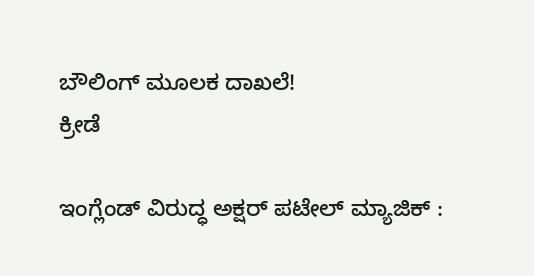ಬೌಲಿಂಗ್ ಮೂಲಕ ದಾಖಲೆ!
ಕ್ರೀಡೆ

ಇಂಗ್ಲೆಂಡ್ ವಿರುದ್ಧ ಅಕ್ಷರ್ ಪಟೇಲ್ ಮ್ಯಾಜಿಕ್ :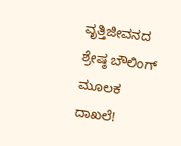ವೃತ್ತಿಜೀವನದ ಶ್ರೇಷ್ಠ ಬೌಲಿಂಗ್ ಮೂಲಕ ದಾಖಲೆ!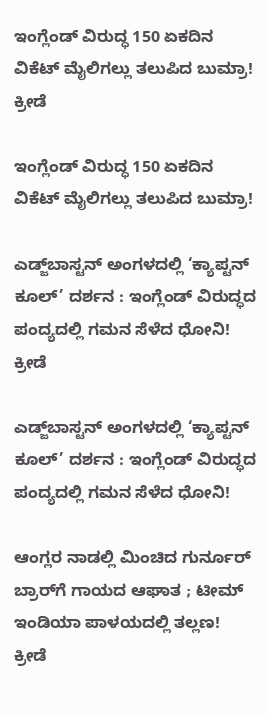ಇಂಗ್ಲೆಂಡ್ ವಿರುದ್ಧ 150 ಏಕದಿನ ವಿಕೆಟ್ ಮೈಲಿಗಲ್ಲು ತಲುಪಿದ ಬುಮ್ರಾ!
ಕ್ರೀಡೆ

ಇಂಗ್ಲೆಂಡ್ ವಿರುದ್ಧ 150 ಏಕದಿನ ವಿಕೆಟ್ ಮೈಲಿಗಲ್ಲು ತಲುಪಿದ ಬುಮ್ರಾ!

ಎಡ್ಜ್‌ಬಾಸ್ಟನ್ ಅಂಗಳದಲ್ಲಿ ‘ಕ್ಯಾಪ್ಟನ್ ಕೂಲ್’ ದರ್ಶನ : ಇಂಗ್ಲೆಂಡ್ ವಿರುದ್ಧದ ಪಂದ್ಯದಲ್ಲಿ ಗಮನ ಸೆಳೆದ ಧೋನಿ!
ಕ್ರೀಡೆ

ಎಡ್ಜ್‌ಬಾಸ್ಟನ್ ಅಂಗಳದಲ್ಲಿ ‘ಕ್ಯಾಪ್ಟನ್ ಕೂಲ್’ ದರ್ಶನ : ಇಂಗ್ಲೆಂಡ್ ವಿರುದ್ಧದ ಪಂದ್ಯದಲ್ಲಿ ಗಮನ ಸೆಳೆದ ಧೋನಿ!

ಆಂಗ್ಲರ ನಾಡಲ್ಲಿ ಮಿಂಚಿದ ಗುರ್ನೂರ್ ಬ್ರಾರ್‌ಗೆ ಗಾಯದ ಆಘಾತ ; ಟೀಮ್ ಇಂಡಿಯಾ ಪಾಳಯದಲ್ಲಿ ತಲ್ಲಣ!
ಕ್ರೀಡೆ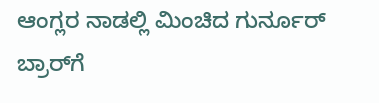ಆಂಗ್ಲರ ನಾಡಲ್ಲಿ ಮಿಂಚಿದ ಗುರ್ನೂರ್ ಬ್ರಾರ್‌ಗೆ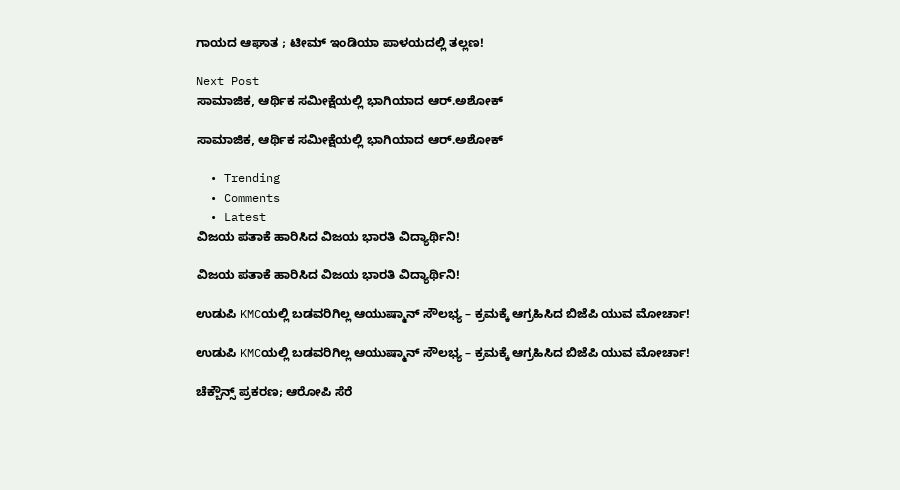ಗಾಯದ ಆಘಾತ ; ಟೀಮ್ ಇಂಡಿಯಾ ಪಾಳಯದಲ್ಲಿ ತಲ್ಲಣ!

Next Post
ಸಾಮಾಜಿಕ, ಆರ್ಥಿಕ ಸಮೀಕ್ಷೆಯಲ್ಲಿ ಭಾಗಿಯಾದ ಆರ್.ಅಶೋಕ್

ಸಾಮಾಜಿಕ, ಆರ್ಥಿಕ ಸಮೀಕ್ಷೆಯಲ್ಲಿ ಭಾಗಿಯಾದ ಆರ್.ಅಶೋಕ್

  • Trending
  • Comments
  • Latest
ವಿಜಯ ಪತಾಕೆ ಹಾರಿಸಿದ ವಿಜಯ ಭಾರತಿ ವಿದ್ಯಾರ್ಥಿನಿ!

ವಿಜಯ ಪತಾಕೆ ಹಾರಿಸಿದ ವಿಜಯ ಭಾರತಿ ವಿದ್ಯಾರ್ಥಿನಿ!

ಉಡುಪಿ KMCಯಲ್ಲಿ ಬಡವರಿಗಿಲ್ಲ ಆಯುಷ್ಮಾನ್ ಸೌಲಭ್ಯ – ಕ್ರಮಕ್ಕೆ ಆಗ್ರಹಿಸಿದ ಬಿಜೆಪಿ ಯುವ ಮೋರ್ಚಾ!

ಉಡುಪಿ KMCಯಲ್ಲಿ ಬಡವರಿಗಿಲ್ಲ ಆಯುಷ್ಮಾನ್ ಸೌಲಭ್ಯ – ಕ್ರಮಕ್ಕೆ ಆಗ್ರಹಿಸಿದ ಬಿಜೆಪಿ ಯುವ ಮೋರ್ಚಾ!

ಚೆಕ್ಬೌನ್ಸ್ ಪ್ರಕರಣ; ಆರೋಪಿ ಸೆರೆ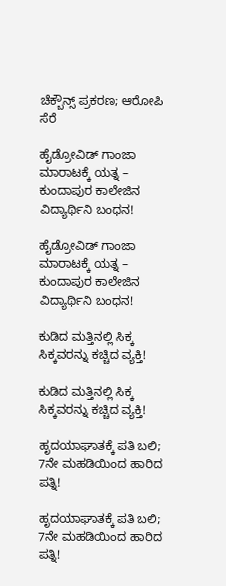ಚೆಕ್ಬೌನ್ಸ್ ಪ್ರಕರಣ; ಆರೋಪಿ ಸೆರೆ

ಹೈಡ್ರೋವಿಡ್ ಗಾಂಜಾ ಮಾರಾಟಕ್ಕೆ ಯತ್ನ – ಕುಂದಾಪುರ ಕಾಲೇಜಿನ ವಿದ್ಯಾರ್ಥಿನಿ ಬಂಧನ!

ಹೈಡ್ರೋವಿಡ್ ಗಾಂಜಾ ಮಾರಾಟಕ್ಕೆ ಯತ್ನ – ಕುಂದಾಪುರ ಕಾಲೇಜಿನ ವಿದ್ಯಾರ್ಥಿನಿ ಬಂಧನ!

ಕುಡಿದ ಮತ್ತಿನಲ್ಲಿ ಸಿಕ್ಕ ಸಿಕ್ಕವರನ್ನು ಕಚ್ಚಿದ ವ್ಯಕ್ತಿ!

ಕುಡಿದ ಮತ್ತಿನಲ್ಲಿ ಸಿಕ್ಕ ಸಿಕ್ಕವರನ್ನು ಕಚ್ಚಿದ ವ್ಯಕ್ತಿ!

ಹೃದಯಾಘಾತಕ್ಕೆ ಪತಿ ಬಲಿ; 7ನೇ ಮಹಡಿಯಿಂದ ಹಾರಿದ ಪತ್ನಿ!

ಹೃದಯಾಘಾತಕ್ಕೆ ಪತಿ ಬಲಿ; 7ನೇ ಮಹಡಿಯಿಂದ ಹಾರಿದ ಪತ್ನಿ!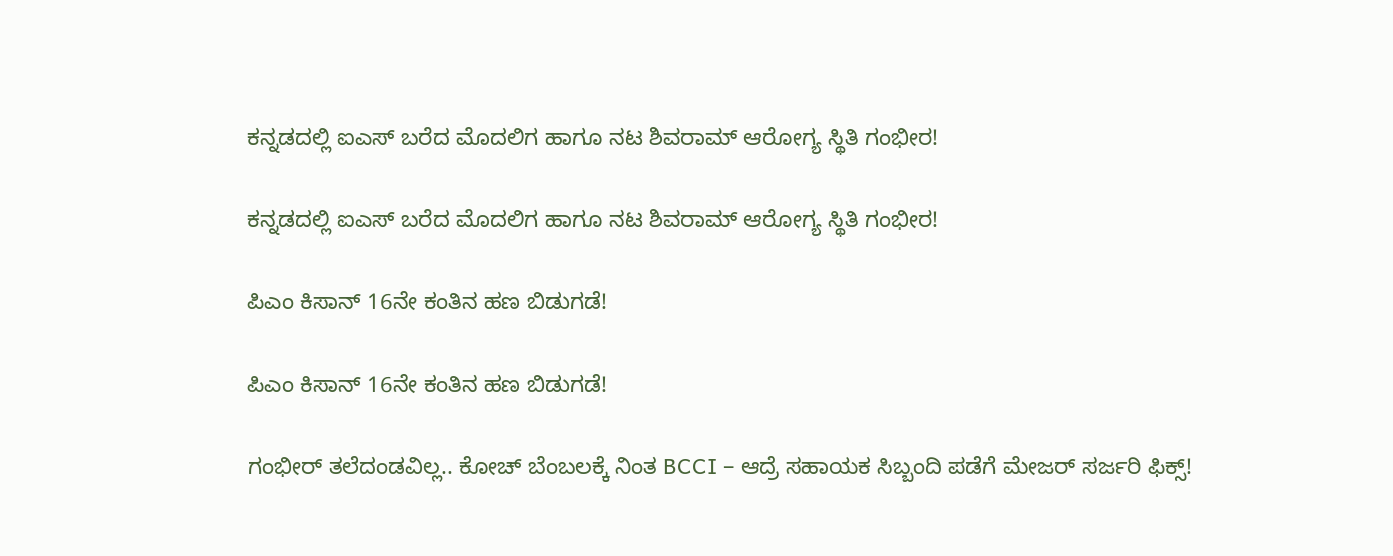ಕನ್ನಡದಲ್ಲಿ ಐಎಸ್ ಬರೆದ ಮೊದಲಿಗ ಹಾಗೂ ನಟ ಶಿವರಾಮ್ ಆರೋಗ್ಯ ಸ್ಥಿತಿ ಗಂಭೀರ!

ಕನ್ನಡದಲ್ಲಿ ಐಎಸ್ ಬರೆದ ಮೊದಲಿಗ ಹಾಗೂ ನಟ ಶಿವರಾಮ್ ಆರೋಗ್ಯ ಸ್ಥಿತಿ ಗಂಭೀರ!

ಪಿಎಂ ಕಿಸಾನ್ 16ನೇ ಕಂತಿನ ಹಣ ಬಿಡುಗಡೆ!

ಪಿಎಂ ಕಿಸಾನ್ 16ನೇ ಕಂತಿನ ಹಣ ಬಿಡುಗಡೆ!

ಗಂಭೀರ್ ತಲೆದಂಡವಿಲ್ಲ.. ಕೋಚ್ ಬೆಂಬಲಕ್ಕೆ ನಿಂತ BCCI – ಆದ್ರೆ ಸಹಾಯಕ ಸಿಬ್ಬಂದಿ ಪಡೆಗೆ ಮೇಜರ್ ಸರ್ಜರಿ ಫಿಕ್ಸ್!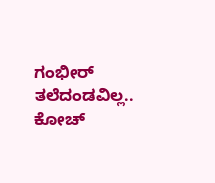ಗಂಭೀರ್ ತಲೆದಂಡವಿಲ್ಲ.. ಕೋಚ್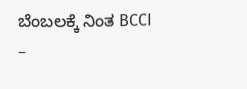ಬೆಂಬಲಕ್ಕೆ ನಿಂತ BCCI –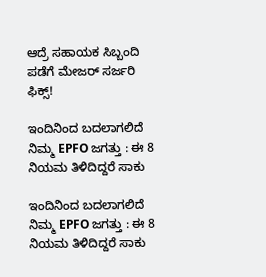ಆದ್ರೆ ಸಹಾಯಕ ಸಿಬ್ಬಂದಿ ಪಡೆಗೆ ಮೇಜರ್ ಸರ್ಜರಿ ಫಿಕ್ಸ್!

ಇಂದಿನಿಂದ ಬದಲಾಗಲಿದೆ ನಿಮ್ಮ EPFO ಜಗತ್ತು : ಈ 8 ನಿಯಮ ತಿಳಿದಿದ್ದರೆ ಸಾಕು

ಇಂದಿನಿಂದ ಬದಲಾಗಲಿದೆ ನಿಮ್ಮ EPFO ಜಗತ್ತು : ಈ 8 ನಿಯಮ ತಿಳಿದಿದ್ದರೆ ಸಾಕು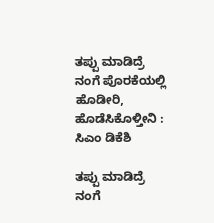ತಪ್ಪು ಮಾಡಿದ್ರೆ ನಂಗೆ ಪೊರಕೆಯಲ್ಲಿ ಹೊಡೀರಿ, ಹೊಡೆಸಿಕೊಳ್ತೀನಿ : ಸಿಎಂ ಡಿಕೆಶಿ

ತಪ್ಪು ಮಾಡಿದ್ರೆ ನಂಗೆ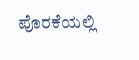ಪೊರಕೆಯಲ್ಲಿ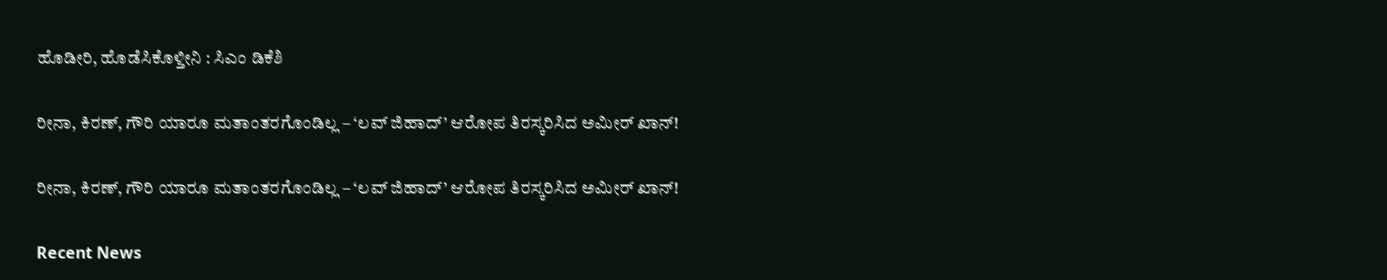ಹೊಡೀರಿ, ಹೊಡೆಸಿಕೊಳ್ತೀನಿ : ಸಿಎಂ ಡಿಕೆಶಿ

ರೀನಾ, ಕಿರಣ್, ಗೌರಿ ಯಾರೂ ಮತಾಂತರಗೊಂಡಿಲ್ಲ – ‘ಲವ್ ಜಿಹಾದ್’ ಆರೋಪ ತಿರಸ್ಕರಿಸಿದ ಅಮೀರ್ ಖಾನ್!

ರೀನಾ, ಕಿರಣ್, ಗೌರಿ ಯಾರೂ ಮತಾಂತರಗೊಂಡಿಲ್ಲ – ‘ಲವ್ ಜಿಹಾದ್’ ಆರೋಪ ತಿರಸ್ಕರಿಸಿದ ಅಮೀರ್ ಖಾನ್!

Recent News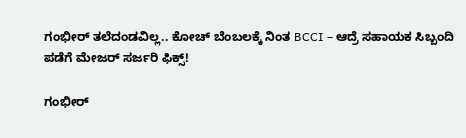ಗಂಭೀರ್ ತಲೆದಂಡವಿಲ್ಲ.. ಕೋಚ್ ಬೆಂಬಲಕ್ಕೆ ನಿಂತ BCCI – ಆದ್ರೆ ಸಹಾಯಕ ಸಿಬ್ಬಂದಿ ಪಡೆಗೆ ಮೇಜರ್ ಸರ್ಜರಿ ಫಿಕ್ಸ್!

ಗಂಭೀರ್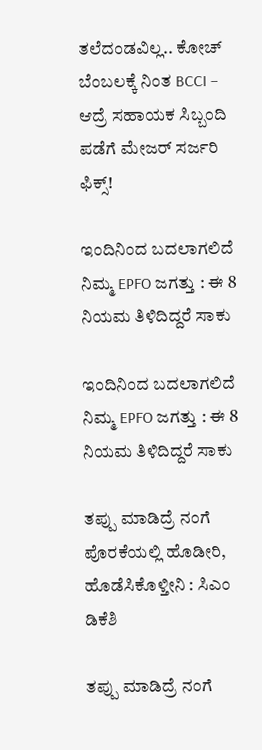ತಲೆದಂಡವಿಲ್ಲ.. ಕೋಚ್ ಬೆಂಬಲಕ್ಕೆ ನಿಂತ BCCI – ಆದ್ರೆ ಸಹಾಯಕ ಸಿಬ್ಬಂದಿ ಪಡೆಗೆ ಮೇಜರ್ ಸರ್ಜರಿ ಫಿಕ್ಸ್!

ಇಂದಿನಿಂದ ಬದಲಾಗಲಿದೆ ನಿಮ್ಮ EPFO ಜಗತ್ತು : ಈ 8 ನಿಯಮ ತಿಳಿದಿದ್ದರೆ ಸಾಕು

ಇಂದಿನಿಂದ ಬದಲಾಗಲಿದೆ ನಿಮ್ಮ EPFO ಜಗತ್ತು : ಈ 8 ನಿಯಮ ತಿಳಿದಿದ್ದರೆ ಸಾಕು

ತಪ್ಪು ಮಾಡಿದ್ರೆ ನಂಗೆ ಪೊರಕೆಯಲ್ಲಿ ಹೊಡೀರಿ, ಹೊಡೆಸಿಕೊಳ್ತೀನಿ : ಸಿಎಂ ಡಿಕೆಶಿ

ತಪ್ಪು ಮಾಡಿದ್ರೆ ನಂಗೆ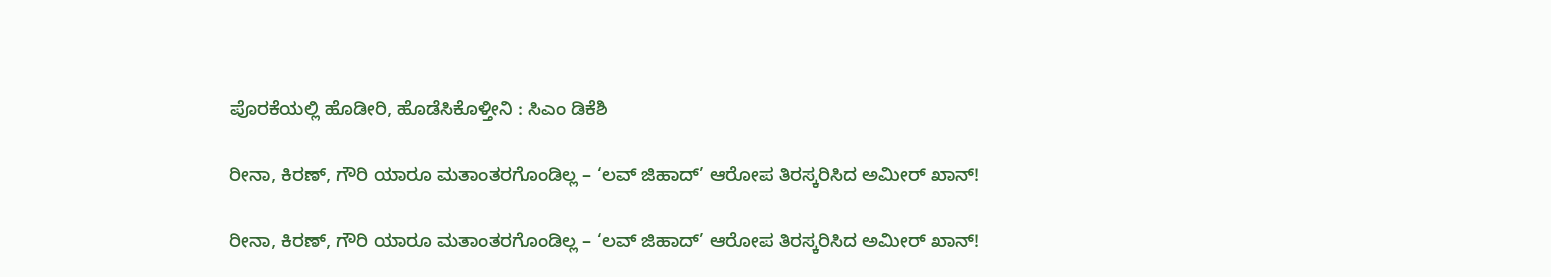ಪೊರಕೆಯಲ್ಲಿ ಹೊಡೀರಿ, ಹೊಡೆಸಿಕೊಳ್ತೀನಿ : ಸಿಎಂ ಡಿಕೆಶಿ

ರೀನಾ, ಕಿರಣ್, ಗೌರಿ ಯಾರೂ ಮತಾಂತರಗೊಂಡಿಲ್ಲ – ‘ಲವ್ ಜಿಹಾದ್’ ಆರೋಪ ತಿರಸ್ಕರಿಸಿದ ಅಮೀರ್ ಖಾನ್!

ರೀನಾ, ಕಿರಣ್, ಗೌರಿ ಯಾರೂ ಮತಾಂತರಗೊಂಡಿಲ್ಲ – ‘ಲವ್ ಜಿಹಾದ್’ ಆರೋಪ ತಿರಸ್ಕರಿಸಿದ ಅಮೀರ್ ಖಾನ್!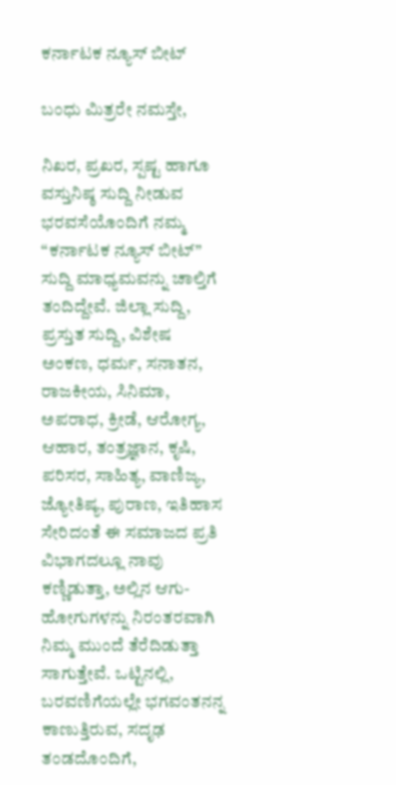ಕರ್ನಾಟಕ ನ್ಯೂಸ್ ಬೀಟ್

ಬಂಧು ಮಿತ್ರರೇ ನಮಸ್ತೇ,

ನಿಖರ, ಪ್ರಖರ, ಸ್ಪಷ್ಟ ಹಾಗೂ ವಸ್ತುನಿಷ್ಠ ಸುದ್ದಿ ನೀಡುವ ಭರವಸೆಯೊಂದಿಗೆ ನಮ್ಮ “ಕರ್ನಾಟಕ ನ್ಯೂಸ್ ಬೀಟ್” ಸುದ್ದಿ ಮಾಧ್ಯಮವನ್ನು ಚಾಲ್ತಿಗೆ ತಂದಿದ್ದೇವೆ. ಜಿಲ್ಲಾ ಸುದ್ದಿ, ಪ್ರಸ್ತುತ ಸುದ್ದಿ, ವಿಶೇಷ ಅಂಕಣ, ಧರ್ಮ, ಸನಾತನ, ರಾಜಕೀಯ, ಸಿನಿಮಾ, ಅಪರಾಧ, ಕ್ರೀಡೆ, ಆರೋಗ್ಯ, ಆಹಾರ, ತಂತ್ರಜ್ಞಾನ, ಕೃಷಿ, ಪರಿಸರ, ಸಾಹಿತ್ಯ, ವಾಣಿಜ್ಯ, ಜ್ಯೋತಿಷ್ಯ, ಪುರಾಣ, ಇತಿಹಾಸ ಸೇರಿದಂತೆ ಈ ಸಮಾಜದ ಪ್ರತಿ ವಿಭಾಗದಲ್ಲೂ ನಾವು ಕಣ್ಣಿಡುತ್ತಾ, ಅಲ್ಲಿನ ಆಗು-ಹೋಗುಗಳನ್ನು ನಿರಂತರವಾಗಿ ನಿಮ್ಮ ಮುಂದೆ ತೆರೆದಿಡುತ್ತಾ ಸಾಗುತ್ತೇವೆ. ಒಟ್ಟಿನಲ್ಲಿ, ಬರವಣಿಗೆಯಲ್ಲೇ ಭಗವಂತನನ್ನ ಕಾಣುತ್ತಿರುವ, ಸದೃಢ ತಂಡದೊಂದಿಗೆ,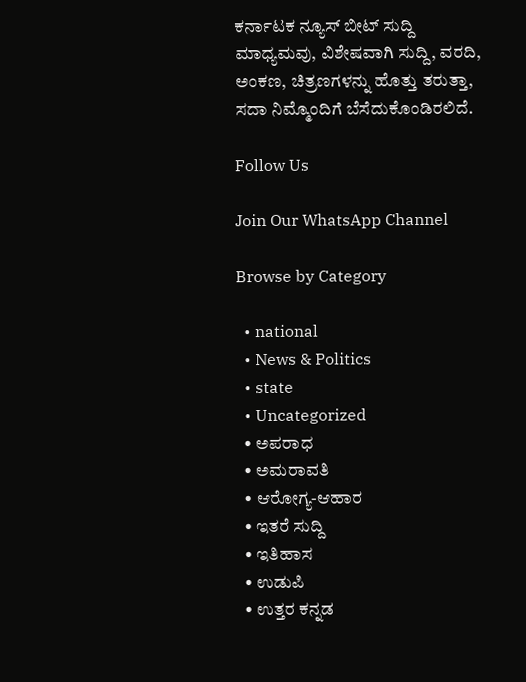ಕರ್ನಾಟಕ ನ್ಯೂಸ್ ಬೀಟ್ ಸುದ್ದಿ ಮಾಧ್ಯಮವು, ವಿಶೇಷವಾಗಿ ಸುದ್ದಿ, ವರದಿ, ಅಂಕಣ, ಚಿತ್ರಣಗಳನ್ನು ಹೊತ್ತು ತರುತ್ತಾ, ಸದಾ ನಿಮ್ಮೊಂದಿಗೆ ಬೆಸೆದುಕೊಂಡಿರಲಿದೆ.

Follow Us

Join Our WhatsApp Channel

Browse by Category

  • national
  • News & Politics
  • state
  • Uncategorized
  • ಅಪರಾಧ
  • ಅಮರಾವತಿ
  • ಆರೋಗ್ಯ-ಆಹಾರ
  • ಇತರೆ ಸುದ್ದಿ
  • ಇತಿಹಾಸ
  • ಉಡುಪಿ
  • ಉತ್ತರ ಕನ್ನಡ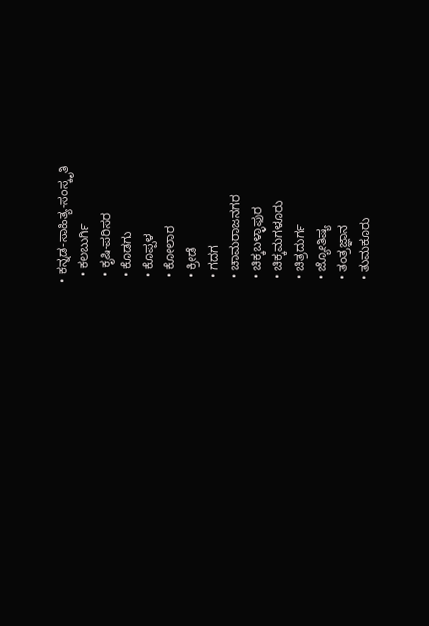• ಕನ್ನಡ-ಸಾಹಿತ್ಯ-ಸಂಸ್ಕೃತಿ
  • ಕಲಬುರ್ಗಿ
  • ಕೃಷಿ-ಪರಿಸರ
  • ಕೊಡಗು
  • ಕೊಪ್ಪಳ
  • ಕೋಲಾರ
  • ಕ್ರೀಡೆ
  • ಗದಗ
  • ಚಾಮರಾಜನಗರ
  • ಚಿಕ್ಕಬಳ್ಳಾಫುರ
  • ಚಿಕ್ಕಮಗಳೂರು
  • ಚಿತ್ರದುರ್ಗ
  • ಜ್ಯೋತಿಷ್ಯ
  • ತಂತ್ರಜ್ಞಾನ
  • ತುಮಕೂರು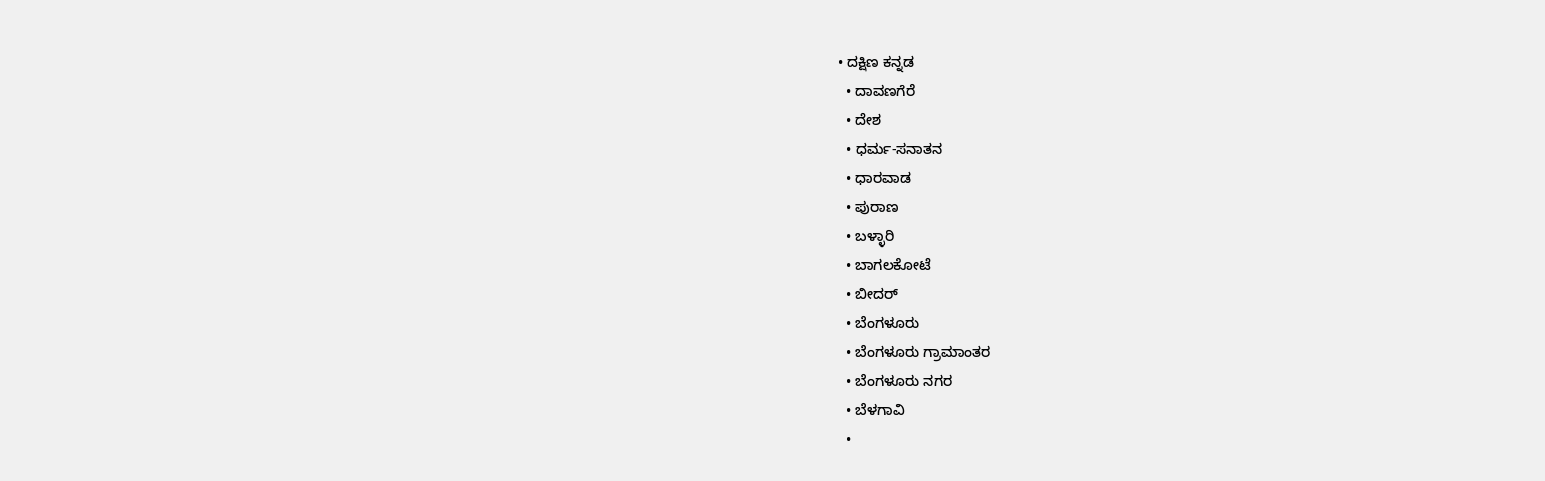• ದಕ್ಷಿಣ ಕನ್ನಡ
  • ದಾವಣಗೆರೆ
  • ದೇಶ
  • ಧರ್ಮ-ಸನಾತನ
  • ಧಾರವಾಡ
  • ಪುರಾಣ
  • ಬಳ್ಳಾರಿ
  • ಬಾಗಲಕೋಟೆ
  • ಬೀದರ್
  • ಬೆಂಗಳೂರು
  • ಬೆಂಗಳೂರು ಗ್ರಾಮಾಂತರ
  • ಬೆಂಗಳೂರು ನಗರ
  • ಬೆಳಗಾವಿ
  •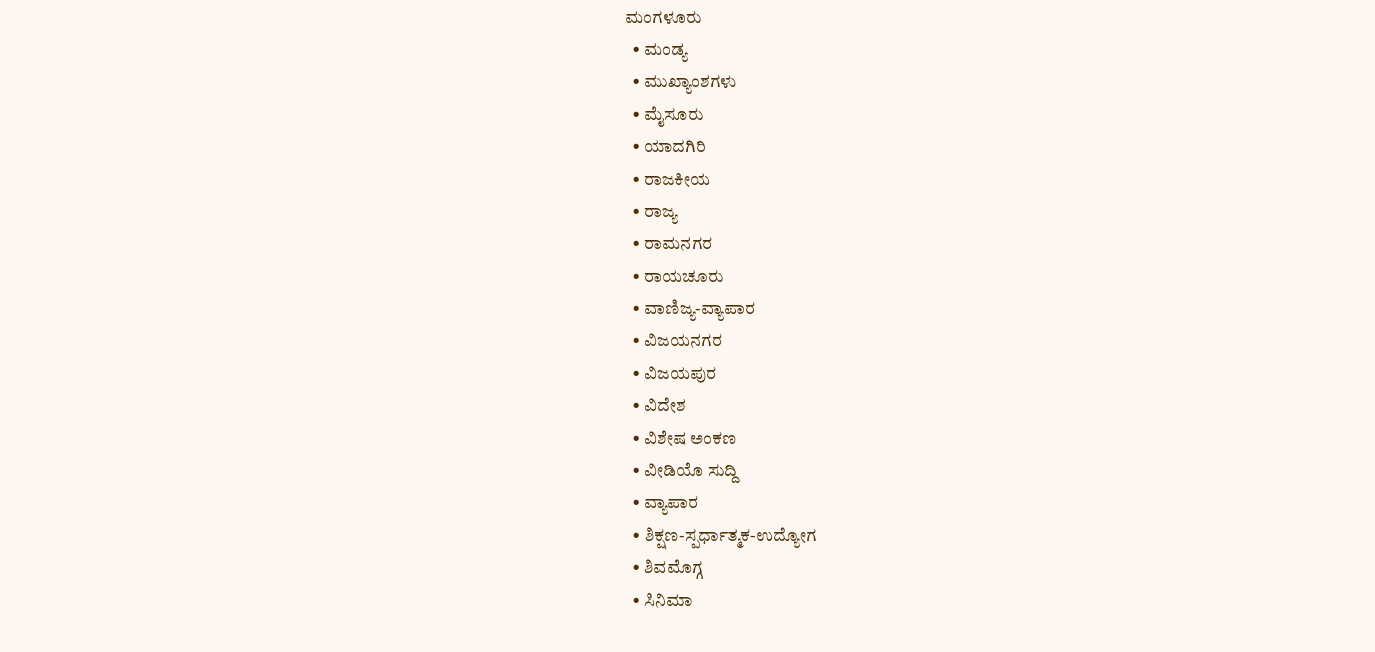ಮಂಗಳೂರು
  • ಮಂಡ್ಯ
  • ಮುಖ್ಯಾಂಶಗಳು
  • ಮೈಸೂರು
  • ಯಾದಗಿರಿ
  • ರಾಜಕೀಯ
  • ರಾಜ್ಯ
  • ರಾಮನಗರ
  • ರಾಯಚೂರು
  • ವಾಣಿಜ್ಯ-ವ್ಯಾಪಾರ
  • ವಿಜಯನಗರ
  • ವಿಜಯಪುರ
  • ವಿದೇಶ
  • ವಿಶೇಷ ಅಂಕಣ
  • ವೀಡಿಯೊ ಸುದ್ದಿ
  • ವ್ಯಾಪಾರ
  • ಶಿಕ್ಷಣ-ಸ್ಪರ್ಧಾತ್ಮಕ-ಉದ್ಯೋಗ
  • ಶಿವಮೊಗ್ಗ
  • ಸಿನಿಮಾ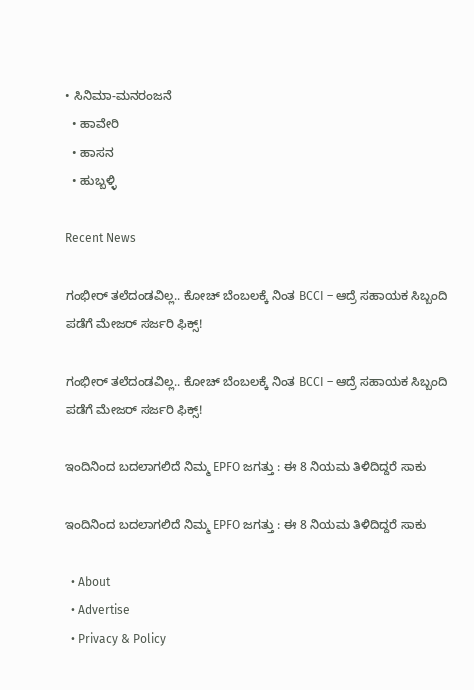• ಸಿನಿಮಾ-ಮನರಂಜನೆ
  • ಹಾವೇರಿ
  • ಹಾಸನ
  • ಹುಬ್ಬಳ್ಳಿ

Recent News

ಗಂಭೀರ್ ತಲೆದಂಡವಿಲ್ಲ.. ಕೋಚ್ ಬೆಂಬಲಕ್ಕೆ ನಿಂತ BCCI – ಆದ್ರೆ ಸಹಾಯಕ ಸಿಬ್ಬಂದಿ ಪಡೆಗೆ ಮೇಜರ್ ಸರ್ಜರಿ ಫಿಕ್ಸ್!

ಗಂಭೀರ್ ತಲೆದಂಡವಿಲ್ಲ.. ಕೋಚ್ ಬೆಂಬಲಕ್ಕೆ ನಿಂತ BCCI – ಆದ್ರೆ ಸಹಾಯಕ ಸಿಬ್ಬಂದಿ ಪಡೆಗೆ ಮೇಜರ್ ಸರ್ಜರಿ ಫಿಕ್ಸ್!

ಇಂದಿನಿಂದ ಬದಲಾಗಲಿದೆ ನಿಮ್ಮ EPFO ಜಗತ್ತು : ಈ 8 ನಿಯಮ ತಿಳಿದಿದ್ದರೆ ಸಾಕು

ಇಂದಿನಿಂದ ಬದಲಾಗಲಿದೆ ನಿಮ್ಮ EPFO ಜಗತ್ತು : ಈ 8 ನಿಯಮ ತಿಳಿದಿದ್ದರೆ ಸಾಕು

  • About
  • Advertise
  • Privacy & Policy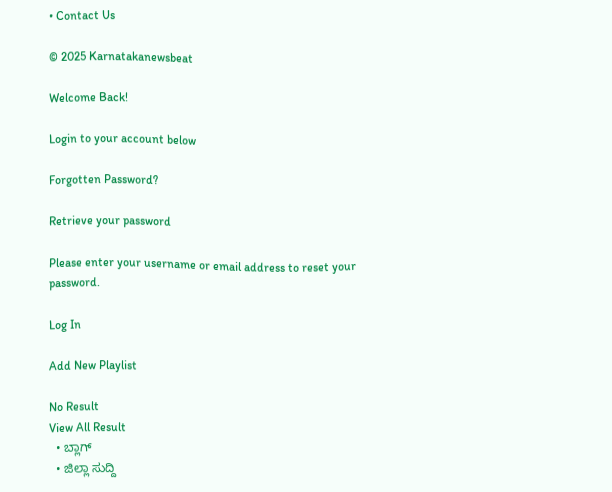• Contact Us

© 2025 Karnatakanewsbeat

Welcome Back!

Login to your account below

Forgotten Password?

Retrieve your password

Please enter your username or email address to reset your password.

Log In

Add New Playlist

No Result
View All Result
  • ಬ್ಲಾಗ್
  • ಜಿಲ್ಲಾ ಸುದ್ದಿ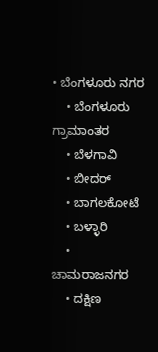• ಬೆಂಗಳೂರು ನಗರ
    • ಬೆಂಗಳೂರು ಗ್ರಾಮಾಂತರ
    • ಬೆಳಗಾವಿ
    • ಬೀದರ್
    • ಬಾಗಲಕೋಟೆ
    • ಬಳ್ಳಾರಿ
    • ಚಾಮರಾಜನಗರ
    • ದಕ್ಷಿಣ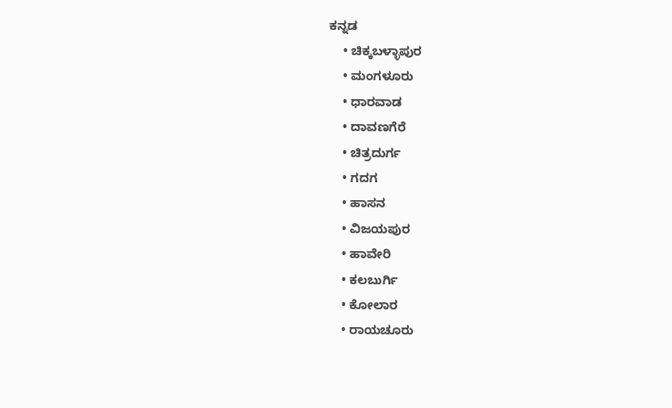ಕನ್ನಡ
    • ಚಿಕ್ಕಬಳ್ಳಾಪುರ
    • ಮಂಗಳೂರು
    • ಧಾರವಾಡ
    • ದಾವಣಗೆರೆ
    • ಚಿತ್ರದುರ್ಗ
    • ಗದಗ
    • ಹಾಸನ
    • ವಿಜಯಪುರ
    • ಹಾವೇರಿ
    • ಕಲಬುರ್ಗಿ
    • ಕೋಲಾರ
    • ರಾಯಚೂರು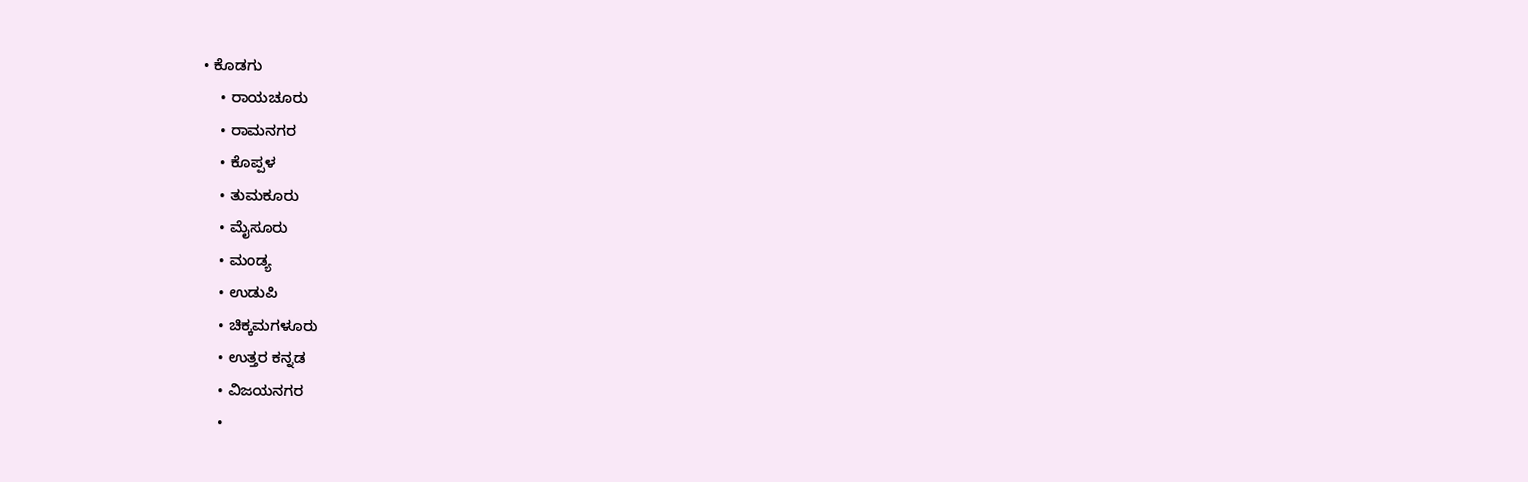• ಕೊಡಗು
    • ರಾಯಚೂರು
    • ರಾಮನಗರ
    • ಕೊಪ್ಪಳ
    • ತುಮಕೂರು
    • ಮೈಸೂರು
    • ಮಂಡ್ಯ
    • ಉಡುಪಿ
    • ಚಿಕ್ಕಮಗಳೂರು
    • ಉತ್ತರ ಕನ್ನಡ
    • ವಿಜಯನಗರ
    •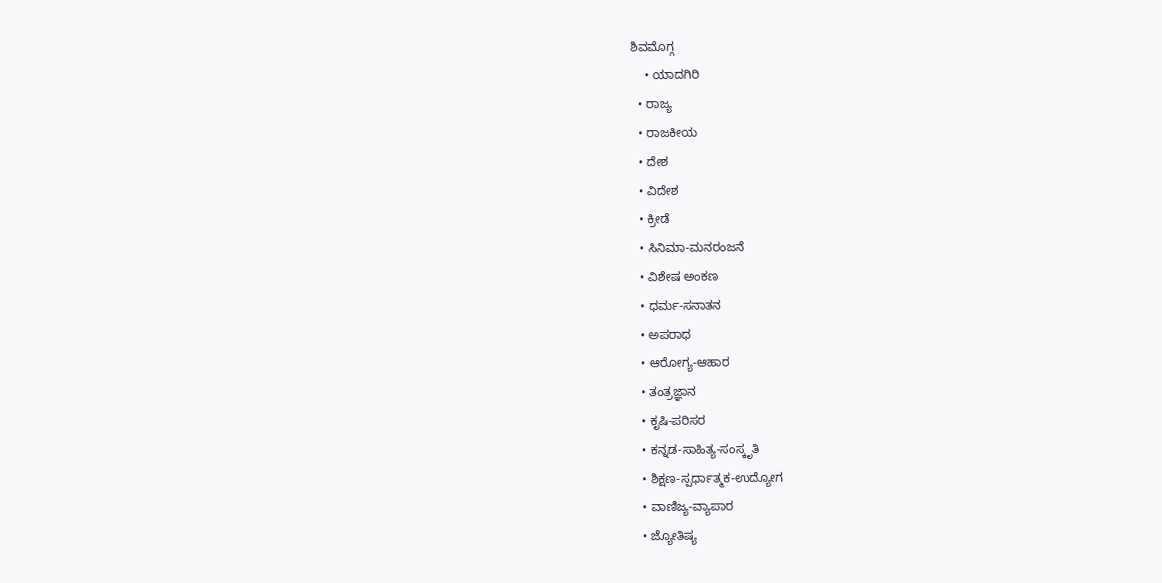ಶಿವಮೊಗ್ಗ
    • ಯಾದಗಿರಿ
  • ರಾಜ್ಯ
  • ರಾಜಕೀಯ
  • ದೇಶ
  • ವಿದೇಶ
  • ಕ್ರೀಡೆ
  • ಸಿನಿಮಾ-ಮನರಂಜನೆ
  • ವಿಶೇಷ ಅಂಕಣ
  • ಧರ್ಮ-ಸನಾತನ
  • ಅಪರಾಧ
  • ಆರೋಗ್ಯ-ಆಹಾರ
  • ತಂತ್ರಜ್ಞಾನ
  • ಕೃಷಿ-ಪರಿಸರ
  • ಕನ್ನಡ-ಸಾಹಿತ್ಯ-ಸಂಸ್ಕೃತಿ
  • ಶಿಕ್ಷಣ-ಸ್ಪರ್ಧಾತ್ಮಕ-ಉದ್ಯೋಗ
  • ವಾಣಿಜ್ಯ-ವ್ಯಾಪಾರ
  • ಜ್ಯೋತಿಷ್ಯ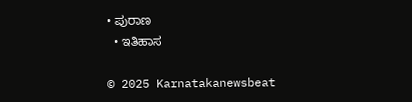• ಪುರಾಣ
  • ಇತಿಹಾಸ

© 2025 Karnatakanewsbeat